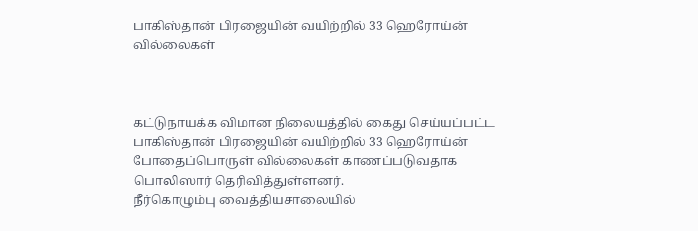பாகிஸ்தான் பிரஜையின் வயிற்றில் 33 ஹெரோய்ன் வில்லைகள்



கட்டுநாயக்க விமான நிலையத்தில் கைது செய்யப்பட்ட பாகிஸ்தான் பிரஜையின் வயிற்றில் 33 ஹெரோய்ன் போதைப்பொருள் வில்லைகள் காணப்படுவதாக பொலிஸார் தெரிவித்துள்ளனர்.
நீர்கொழும்பு வைத்தியசாலையில்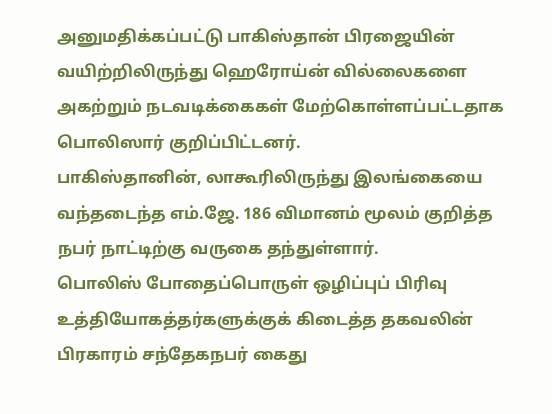அனுமதிக்கப்பட்டு பாகிஸ்தான் பிரஜையின் வயிற்றிலிருந்து ஹெரோய்ன் வில்லைகளை அகற்றும் நடவடிக்கைகள் மேற்கொள்ளப்பட்டதாக பொலிஸார் குறிப்பிட்டனர்.
பாகிஸ்தானின், லாகூரிலிருந்து இலங்கையை வந்தடைந்த எம்.ஜே. 186 விமானம் மூலம் குறித்த நபர் நாட்டிற்கு வருகை தந்துள்ளார்.
பொலிஸ் போதைப்பொருள் ஒழிப்புப் பிரிவு உத்தியோகத்தர்களுக்குக் கிடைத்த தகவலின் பிரகாரம் சந்தேகநபர் கைது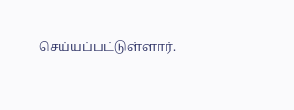செய்யப்பட்டுள்ளார்.